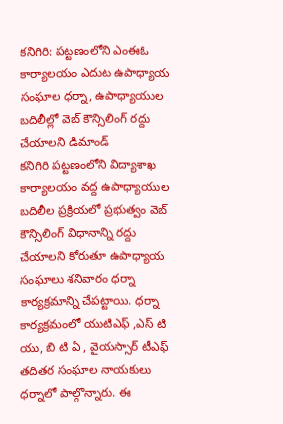కనిగిరి: పట్టణంలోని ఎంఈఓ కార్యాలయం ఎదుట ఉపాధ్యాయ సంఘాల ధర్నా, ఉపాధ్యాయుల బదిలీల్లో వెబ్ కౌన్సిలింగ్ రద్దు చేయాలని డిమాండ్
కనిగిరి పట్టణంలోని విద్యాశాఖ కార్యాలయం వద్ద ఉపాధ్యాయుల బదిలీల ప్రక్రియలో ప్రభుత్వం వెబ్ కౌన్సిలింగ్ విధానాన్ని రద్దు చేయాలని కోరుతూ ఉపాధ్యాయ సంఘాలు శనివారం ధర్నా కార్యక్రమాన్ని చేపట్టాయి. ధర్నా కార్యక్రమంలో యుటిఎఫ్ ,ఎస్ టి యు, బి టి ఏ , వైయస్సార్ టీఎఫ్ తదితర సంఘాల నాయకులు ధర్నాలో పాల్గొన్నారు. ఈ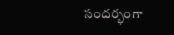సందర్భంగా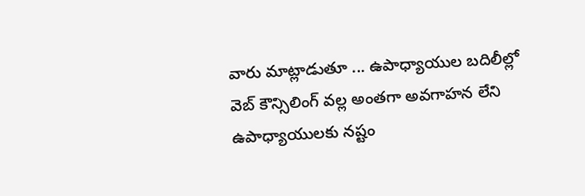వారు మాట్లాడుతూ ... ఉపాధ్యాయుల బదిలీల్లో వెబ్ కౌన్సిలింగ్ వల్ల అంతగా అవగాహన లేని ఉపాధ్యాయులకు నష్టం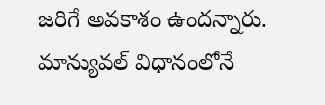జరిగే అవకాశం ఉందన్నారు. మాన్యువల్ విధానంలోనే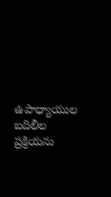ఉపాధ్యాయుల బదిలీల ప్రక్రియను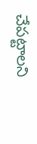చేపట్టాలని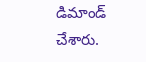డిమాండ్ చేశారు.